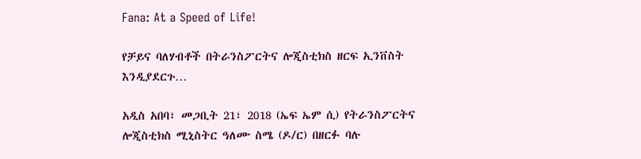Fana: At a Speed of Life!

የቻይና ባለሃብቶች በትራንስፖርትና ሎጂስቲክስ ዘርፍ ኢንቨስት እንዲያደርጉ…

አዲስ አበባ፣ መጋቢት 21፣ 2018 (ኤፍ ኤም ሲ) የትራንስፖርትና ሎጂስቲክስ ሚኒስትር ዓለሙ ስሜ (ዶ/ር) በዘርፉ ባሉ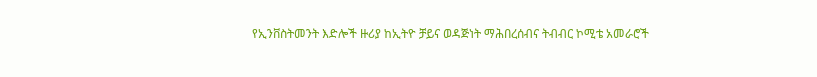የኢንቨስትመንት እድሎች ዙሪያ ከኢትዮ ቻይና ወዳጅነት ማሕበረሰብና ትብብር ኮሚቴ አመራሮች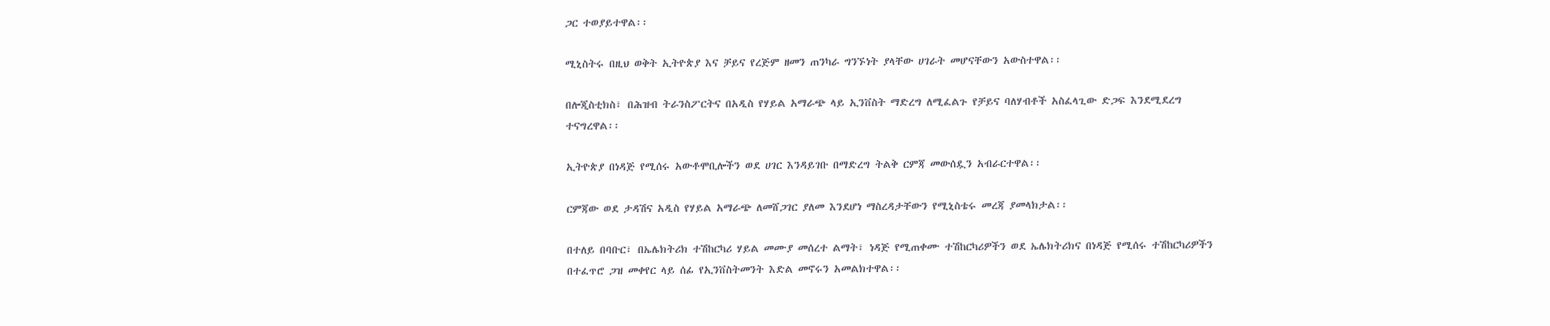ጋር ተወያይተዋል፡፡

ሚኒስትሩ በዚህ ወቅት ኢትዮጵያ እና ቻይና የረጅም ዘመን ጠንካራ ግንኙነት ያላቸው ሀገራት መሆናቸውን አውስተዋል፡፡

በሎጂስቲክስ፣ በሕዝብ ትራንስፖርትና በአዲስ የሃይል አማራጭ ላይ ኢንቨስት ማድረግ ለሚፈልጉ የቻይና ባለሃብቶች አስፈላጊው ድጋፍ እንደሚደረግ ተናግረዋል፡፡

ኢትዮጵያ በነዳጅ የሚሰሩ አውቶሞቢሎችን ወደ ሀገር እንዳይገቡ በማድረግ ትልቅ ርምጃ መውሰዷን አብራርተዋል፡፡

ርምጃው ወደ ታዳሽና አዲስ የሃይል አማራጭ ለመሸጋገር ያለመ እንደሆነ ማስረዳታቸውን የሚኒስቴሩ መረጃ ያመላክታል፡፡

በተለይ በባቡር፣ በኤሌክትሪክ ተሽከርካሪ ሃይል መሙያ መሰረተ ልማት፣ ነዳጅ የሚጠቀሙ ተሽከርካሪዎችን ወደ ኤሌክትሪክና በነዳጅ የሚሰሩ ተሽከርካሪዎችን በተፈጥሮ ጋዝ መቀየር ላይ ሰፊ የኢንቨስትመንት እድል መኖሩን አመልክተዋል፡፡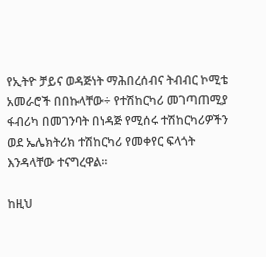የኢትዮ ቻይና ወዳጅነት ማሕበረሰብና ትብብር ኮሚቴ አመራሮች በበኩላቸው÷ የተሽከርካሪ መገጣጠሚያ ፋብሪካ በመገንባት በነዳጅ የሚሰሩ ተሽከርካሪዎችን ወደ ኤሌክትሪክ ተሽከርካሪ የመቀየር ፍላጎት እንዳላቸው ተናግረዋል፡፡

ከዚህ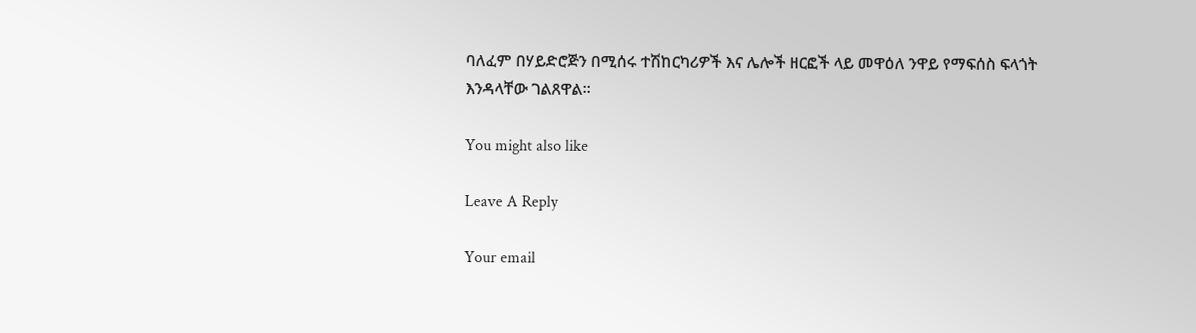ባለፈም በሃይድሮጅን በሚሰሩ ተሽከርካሪዎች እና ሌሎች ዘርፎች ላይ መዋዕለ ንዋይ የማፍሰስ ፍላጎት እንዳላቸው ገልጸዋል፡፡

You might also like

Leave A Reply

Your email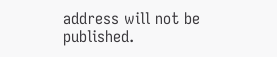address will not be published.